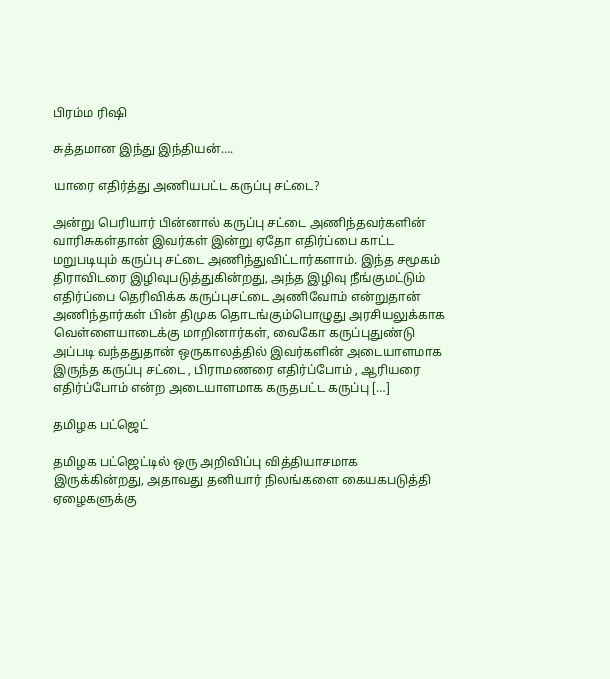பிரம்ம ரிஷி

சுத்தமான இந்து இந்தியன்….

யாரை எதிர்த்து அணியபட்ட கருப்பு சட்டை?

அன்று பெரியார் பின்னால் கருப்பு சட்டை அணிந்தவர்களின் வாரிசுகள்தான் இவர்கள் இன்று ஏதோ எதிர்ப்பை காட்ட மறுபடியும் கருப்பு சட்டை அணிந்துவிட்டார்களாம். இந்த சமூகம் திராவிடரை இழிவுபடுத்துகின்றது, அந்த இழிவு நீங்குமட்டும் எதிர்ப்பை தெரிவிக்க கருப்புசட்டை அணிவோம் என்றுதான் அணிந்தார்கள் பின் திமுக தொடங்கும்பொழுது அரசியலுக்காக வெள்ளையாடைக்கு மாறினார்கள், வைகோ கருப்புதுண்டு அப்படி வந்ததுதான் ஒருகாலத்தில் இவர்களின் அடையாளமாக இருந்த கருப்பு சட்டை , பிராமணரை எதிர்ப்போம் , ஆரியரை எதிர்ப்போம் என்ற அடையாளமாக கருதபட்ட கருப்பு […]

தமிழக பட்ஜெட்

தமிழக பட்ஜெட்டில் ஒரு அறிவிப்பு வித்தியாசமாக இருக்கின்றது, அதாவது தனியார் நிலங்களை கையகபடுத்தி ஏழைகளுக்கு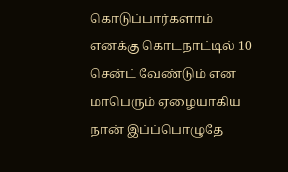கொடுப்பார்களாம் எனக்கு கொடநாட்டில் 10 சென்ட் வேண்டும் என மாபெரும் ஏழையாகிய நான் இப்ப்பொழுதே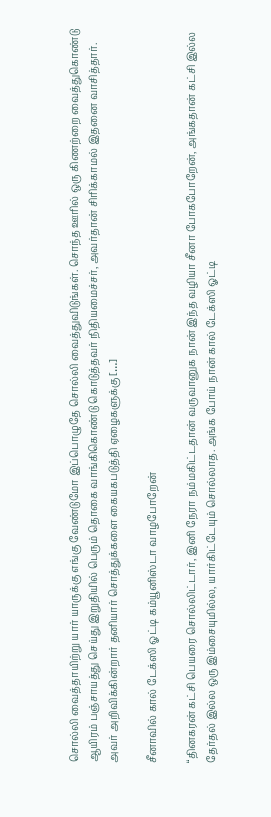சொல்லி வைத்தாயிற்று யார் யாருக்கு எங்கு வேண்டுமோ இப்பொழுதே சொல்லி வைத்துவிடுங்கள். சொந்த ஊரில் ஒரு கிணற்றை வைத்துகொண்டு ஆயிரம் பஞ்சாயத்து செய்து இறுதியில் பெரும் தொகை வாங்கிகொண்டு கொடுத்தவர் நிதியமைச்சர், அவர்தான் சிரிக்காமல் இதனை வாசித்தார். அவர் அறிவிக்கின்றார் தனியார் சொத்துக்களை கையகபடுத்தி ஏழைகளுக்கு […]

சீனாவில் கால் டேக்ஸி ஓட்டி கம்யூனிஸ்டா வாழபோறேன்

“தினகரன் கட்சி பெயரை சொல்லிட்டார், இனி நேரா நம்மகிட்டதான் வருவானுக‌ நான் இந்த வழியா சீனா போகபோறேன், அங்கதான் கட்சி இல்ல தேர்தல் இல்ல ஒரு இம்சையுமில்ல, யார்கிட்டேயும் சொல்லாத. அங்க போய் நான் கால் டேக்ஸி ஓட்டி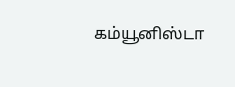கம்யூனிஸ்டா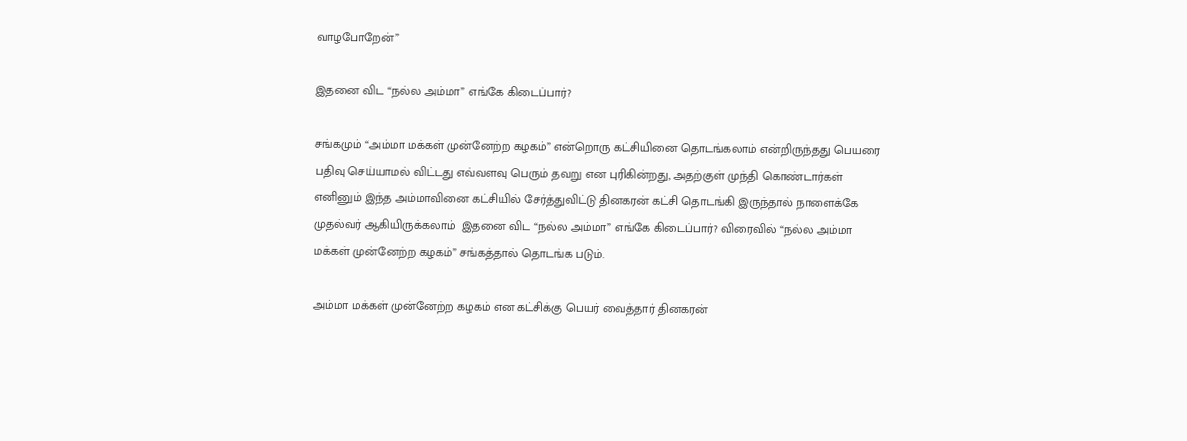வாழபோறேன்”

இதனை விட “நல்ல அம்மா” எங்கே கிடைப்பார்?

சங்கமும் “அம்மா மக்கள் முன்னேற்ற கழகம்” என்றொரு கட்சியினை தொடங்கலாம் என்றிருந்தது பெயரை பதிவு செய்யாமல் விட்டது எவ்வளவு பெரும் தவறு என புரிகின்றது, அதற்குள் முந்தி கொண்டார்கள் எனினும் இந்த அம்மாவினை கட்சியில் சேர்த்துவிட்டு தினகரன் கட்சி தொடங்கி இருந்தால் நாளைக்கே முதல்வர் ஆகியிருக்கலாம்  இதனை விட “நல்ல அம்மா” எங்கே கிடைப்பார்? விரைவில் “நல்ல அம்மா மக்கள் முன்னேற்ற கழகம்” சங்கத்தால் தொடங்க படும்.

அம்மா மக்கள் முன்னேற்ற கழகம் என கட்சிக்கு பெயர் வைத்தார் தினகரன்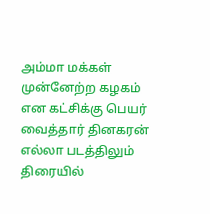அம்மா மக்கள் முன்னேற்ற கழகம் என கட்சிக்கு பெயர் வைத்தார் தினகரன் எல்லா படத்திலும் திரையில்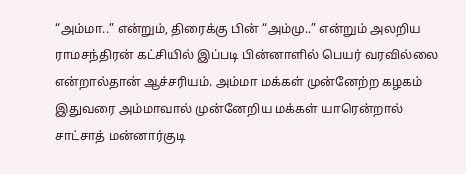“அம்மா..” என்றும், திரைக்கு பின் “அம்மு..” என்றும் அலறிய ராமசந்திரன் கட்சியில் இப்படி பின்னாளில் பெயர் வரவில்லை என்றால்தான் ஆச்சரியம். அம்மா மக்கள் முன்னேற்ற கழகம் இதுவரை அம்மாவால் முன்னேறிய மக்கள் யாரென்றால் சாட்சாத் மன்னார்குடி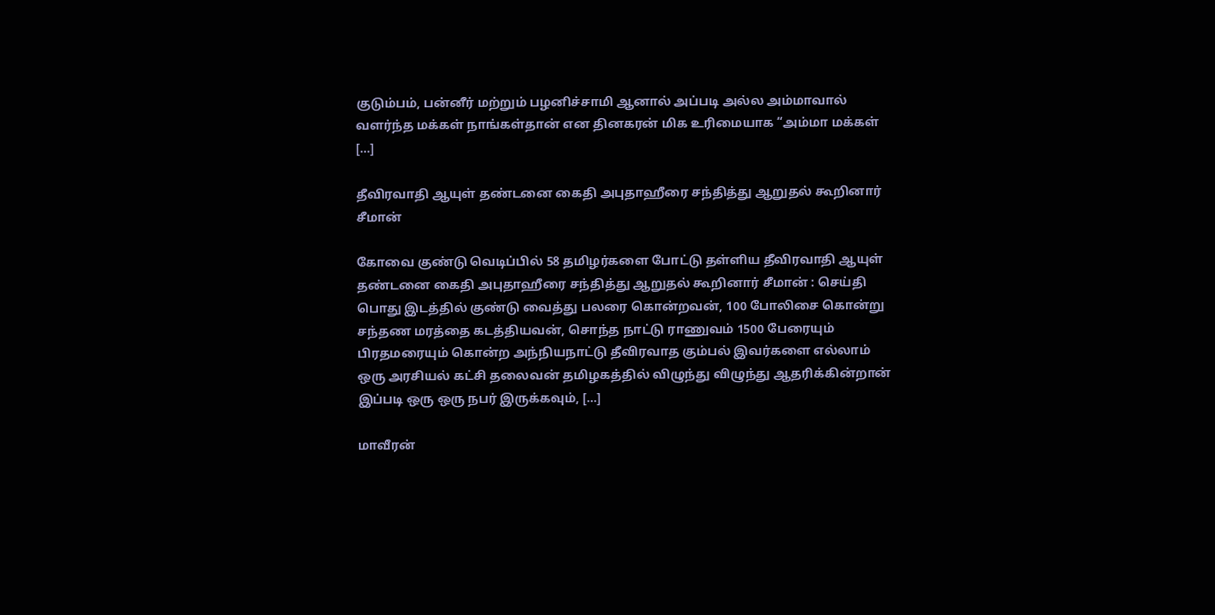குடும்பம், பன்னீர் மற்றும் பழனிச்சாமி ஆனால் அப்படி அல்ல அம்மாவால் வளர்ந்த மக்கள் நாங்கள்தான் என தினகரன் மிக உரிமையாக “அம்மா மக்கள் […]

தீவிரவாதி ஆயுள் தண்டனை கைதி அபுதாஹீரை சந்தித்து ஆறுதல் கூறினார் சீமான்

கோவை குண்டு வெடிப்பில் 58 தமிழர்களை போட்டு தள்ளிய தீவிரவாதி ஆயுள் தண்டனை கைதி அபுதாஹீரை சந்தித்து ஆறுதல் கூறினார் சீமான் : செய்தி பொது இடத்தில் குண்டு வைத்து பலரை கொன்றவன், 100 போலிசை கொன்று சந்தண மரத்தை கடத்தியவன், சொந்த நாட்டு ராணுவம் 1500 பேரையும் பிரதமரையும் கொன்ற அந்நியநாட்டு தீவிரவாத கும்பல் இவர்களை எல்லாம் ஒரு அரசியல் கட்சி தலைவன் தமிழகத்தில் விழுந்து விழுந்து ஆதரிக்கின்றான் இப்படி ஒரு ஒரு நபர் இருக்கவும், […]

மாவீரன்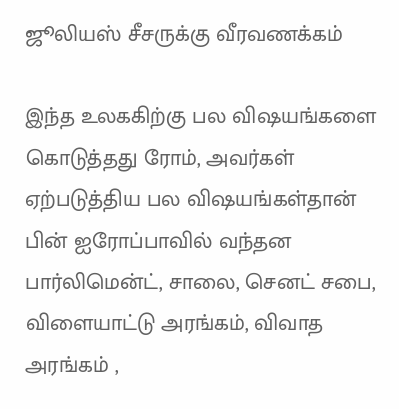ஜூலியஸ் சீசருக்கு வீரவணக்கம்

இந்த உலககிற்கு பல விஷயங்களை கொடுத்தது ரோம், அவர்கள் ஏற்படுத்திய பல விஷயங்கள்தான் பின் ஐரோப்பாவில் வந்தன‌ பார்லிமென்ட், சாலை, செனட் சபை, விளையாட்டு அரங்கம், விவாத அரங்கம் ,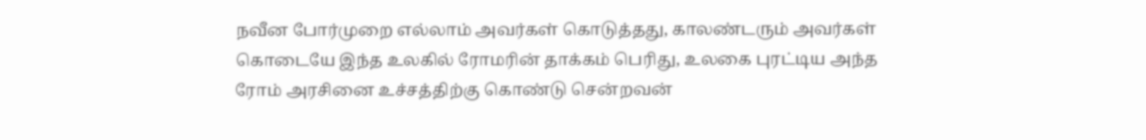நவீன போர்முறை எல்லாம் அவர்கள் கொடுத்தது, காலண்டரும் அவர்கள் கொடையே இந்த உலகில் ரோமரின் தாக்கம் பெரிது, உலகை புரட்டிய அந்த ரோம் அரசினை உச்சத்திற்கு கொண்டு சென்றவன்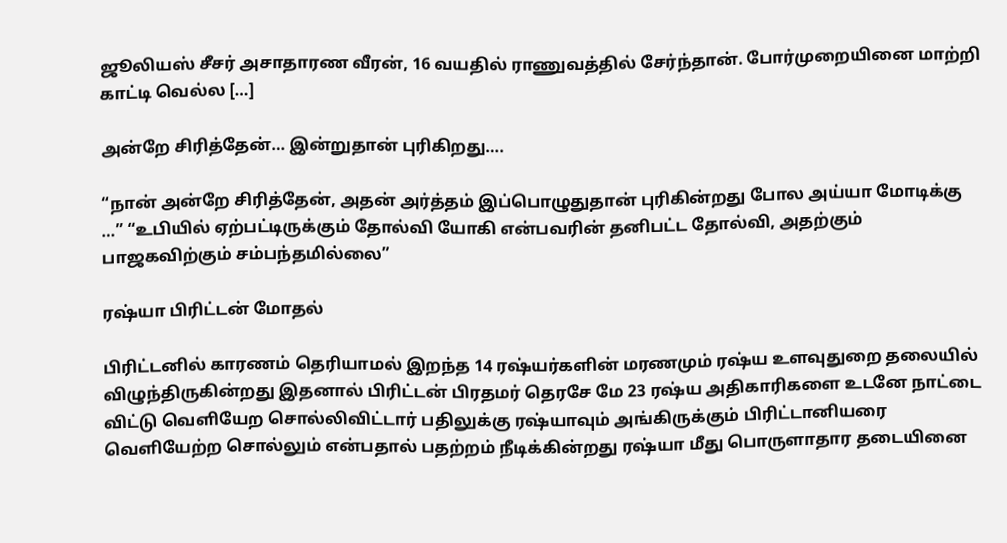ஜூலியஸ் சீசர் அசாதாரண வீரன், 16 வயதில் ராணுவத்தில் சேர்ந்தான். போர்முறையினை மாற்றி காட்டி வெல்ல […]

அன்றே சிரித்தேன்… இன்றுதான் புரிகிறது….

“நான் அன்றே சிரித்தேன், அதன் அர்த்தம் இப்பொழுதுதான் புரிகின்றது போல‌ அய்யா மோடிக்கு …” “உபியில் ஏற்பட்டிருக்கும் தோல்வி யோகி என்பவரின் தனிபட்ட தோல்வி, அதற்கும் பாஜகவிற்கும் சம்பந்தமில்லை”

ரஷ்யா பிரிட்டன் மோதல்

பிரிட்டனில் காரணம் தெரியாமல் இறந்த 14 ரஷ்யர்களின் மரணமும் ரஷ்ய உளவுதுறை தலையில் விழுந்திருகின்றது இதனால் பிரிட்டன் பிரதமர் தெரசே மே 23 ரஷ்ய அதிகாரிகளை உடனே நாட்டை விட்டு வெளியேற சொல்லிவிட்டார் பதிலுக்கு ரஷ்யாவும் அங்கிருக்கும் பிரிட்டானியரை வெளியேற்ற சொல்லும் என்பதால் பதற்றம் நீடிக்கின்றது ரஷ்யா மீது பொருளாதார தடையினை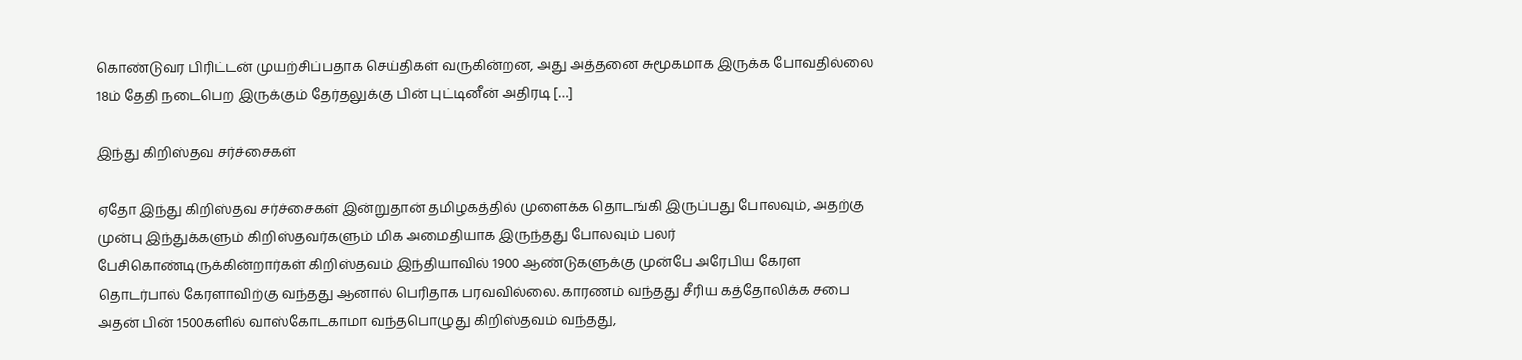கொண்டுவர பிரிட்டன் முயற்சிப்பதாக செய்திகள் வருகின்றன, அது அத்தனை சுமூகமாக இருக்க போவதில்லை 18ம் தேதி நடைபெற இருக்கும் தேர்தலுக்கு பின் புட்டினீன் அதிரடி […]

இந்து கிறிஸ்தவ சர்ச்சைகள்

ஏதோ இந்து கிறிஸ்தவ சர்ச்சைகள் இன்றுதான் தமிழகத்தில் முளைக்க தொடங்கி இருப்பது போலவும், அதற்கு முன்பு இந்துக்களும் கிறிஸ்தவர்களும் மிக அமைதியாக இருந்தது போலவும் பலர் பேசிகொண்டிருக்கின்றார்கள் கிறிஸ்தவம் இந்தியாவில் 1900 ஆண்டுகளுக்கு முன்பே அரேபிய கேரள தொடர்பால் கேரளாவிற்கு வந்தது ஆனால் பெரிதாக பரவவில்லை. காரணம் வந்தது சீரிய கத்தோலிக்க சபை அதன் பின் 1500களில் வாஸ்கோடகாமா வந்தபொழுது கிறிஸ்தவம் வந்தது,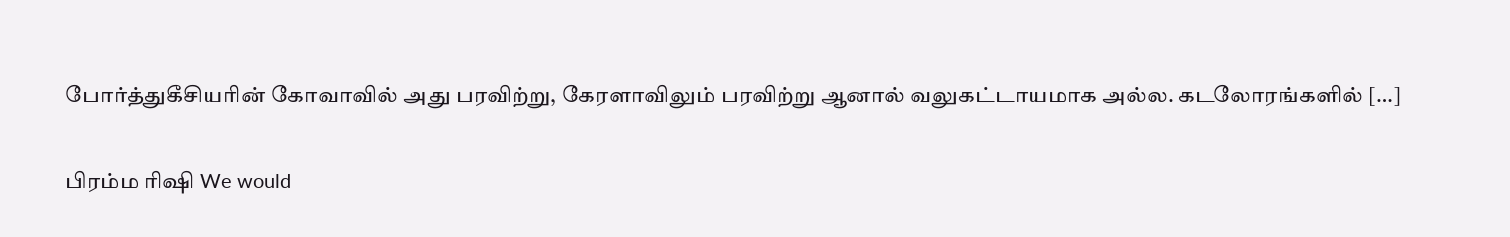போர்த்துகீசியரின் கோவாவில் அது பரவிற்று, கேரளாவிலும் பரவிற்று ஆனால் வலுகட்டாயமாக அல்ல. கடலோரங்களில் […]

பிரம்ம ரிஷி We would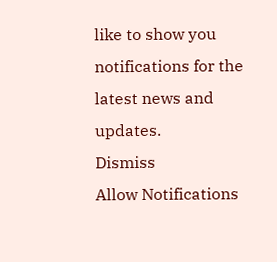like to show you notifications for the latest news and updates.
Dismiss
Allow Notifications